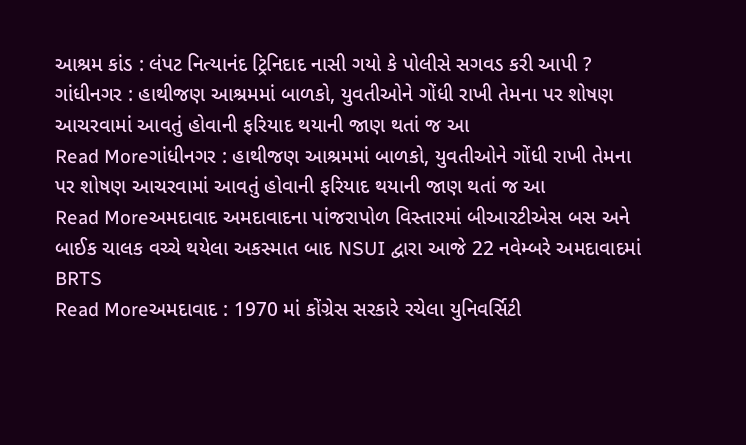આશ્રમ કાંડ : લંપટ નિત્યાનંદ ટ્રિનિદાદ નાસી ગયો કે પોલીસે સગવડ કરી આપી ?
ગાંધીનગર : હાથીજણ આશ્રમમાં બાળકો, યુવતીઓને ગોંધી રાખી તેમના પર શોષણ આચરવામાં આવતું હોવાની ફરિયાદ થયાની જાણ થતાં જ આ
Read Moreગાંધીનગર : હાથીજણ આશ્રમમાં બાળકો, યુવતીઓને ગોંધી રાખી તેમના પર શોષણ આચરવામાં આવતું હોવાની ફરિયાદ થયાની જાણ થતાં જ આ
Read Moreઅમદાવાદ અમદાવાદના પાંજરાપોળ વિસ્તારમાં બીઆરટીએસ બસ અને બાઈક ચાલક વચ્ચે થયેલા અકસ્માત બાદ NSUI દ્વારા આજે 22 નવેમ્બરે અમદાવાદમાં BRTS
Read Moreઅમદાવાદ : 1970 માં કોંગ્રેસ સરકારે રચેલા યુનિવર્સિટી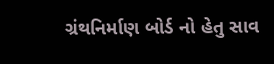ગ્રંથનિર્માણ બોર્ડ નો હેતુ સાવ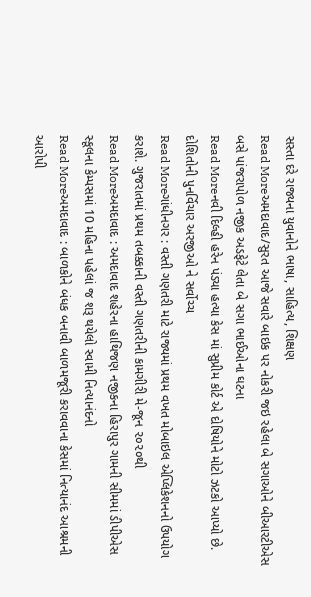સસ્તા દરે રાજ્યના યુવાનોને ભાષા, સાહિત્ય, શિક્ષણ
Read Moreઅમદાવાદ/સુરત આજે સવારે બાઇક પર નોકરી જઇ રહેલા બે સગાઓને બીઆરટીએસ બસે પાંજરાપોળ નજીક અડફેટે લેતા બે સગા ભાઈઓના ઘટના
Read Moreનવી દિલ્હી હરેન પંડ્યા હત્યા કેસ માં સુપ્રીમ કોર્ટ એ દોષિયોને મોટો ઝટકો આપ્યો છે. દોશિતોની પુનર્વિચાર અરજીઓ ને સર્વોચ્ચ
Read Moreગાંધીનગર : વસ્તી ગણતરી માટે રાજ્યમાં પ્રથમ વખત મોબાઇલ એપ્લિકેશનનો ઉપયોગ કરાશે. ગુજરાતમાં પ્રથમ તબક્કાની વસ્તી ગણતરીની કામગીરી મે-જૂન ૨૦૨૦થી
Read Moreઅમદાવાદ : અમદાવાદ શહેરના હાથિજણ નજીકના હિરાપુર ગામની સીમમાં ડીપીએસ સ્કૂલના કેમ્પસમાં 10 મહિના પહેલાં જ શરૂ થયેલો સ્વામી નિત્યાનંદનો
Read Moreઅમદાવાદ : બાળકોને બંધક બનાવી બાળમજૂરી કરાવવાના કેસમાં નિત્યાનંદ આશ્રમની આરોપી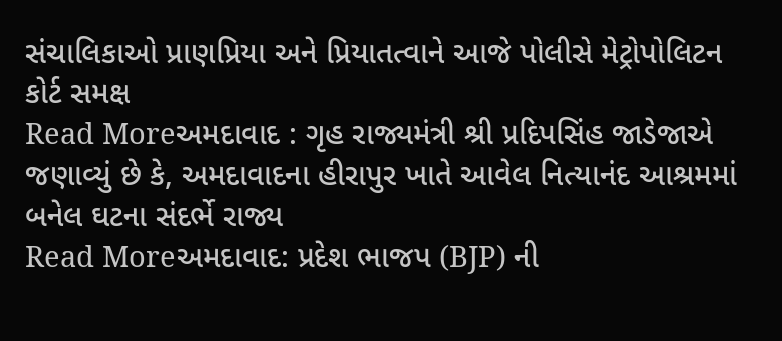સંચાલિકાઓ પ્રાણપ્રિયા અને પ્રિયાતત્વાને આજે પોલીસે મેટ્રોપોલિટન કોર્ટ સમક્ષ
Read Moreઅમદાવાદ : ગૃહ રાજ્યમંત્રી શ્રી પ્રદિપસિંહ જાડેજાએ જણાવ્યું છે કે, અમદાવાદના હીરાપુર ખાતે આવેલ નિત્યાનંદ આશ્રમમાં બનેલ ઘટના સંદર્ભે રાજ્ય
Read Moreઅમદાવાદ: પ્રદેશ ભાજપ (BJP) ની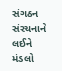સંગઠન સંરચનાને લઈને મંડલો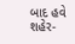બાદ હવે શહેર-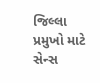જિલ્લા પ્રમુખો માટે સેન્સ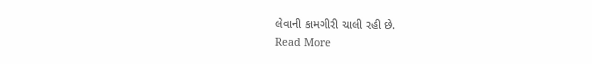લેવાની કામગીરી ચાલી રહી છે.
Read More